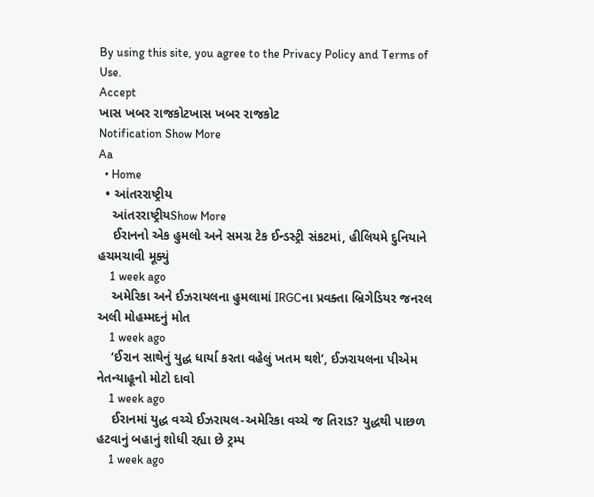By using this site, you agree to the Privacy Policy and Terms of Use.
Accept
ખાસ ખબર રાજકોટખાસ ખબર રાજકોટ
Notification Show More
Aa
  • Home
  • આંતરરાષ્ટ્રીય
    આંતરરાષ્ટ્રીયShow More
    ઈરાનનો એક હુમલો અને સમગ્ર ટેક ઈન્ડસ્ટ્રી સંકટમાં, હીલિયમે દુનિયાને હચમચાવી મૂક્યું
    1 week ago
    અમેરિકા અને ઈઝરાયલના હુમલામાં IRGCના પ્રવક્તા બ્રિગેડિયર જનરલ અલી મોહમ્મદનું મોત
    1 week ago
    ‘ઈરાન સાથેનું યુદ્ધ ધાર્યા કરતા વહેલું ખતમ થશે’, ઈઝરાયલના પીએમ નેતન્યાહૂનો મોટો દાવો
    1 week ago
    ઈરાનમાં યુદ્ધ વચ્ચે ઈઝરાયલ-અમેરિકા વચ્ચે જ તિરાડ? યુદ્ધથી પાછળ હટવાનું બહાનું શોધી રહ્યા છે ટ્રમ્પ
    1 week ago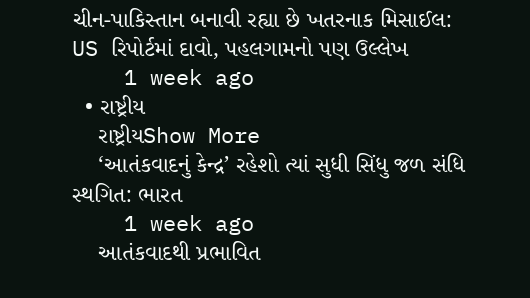ચીન-પાકિસ્તાન બનાવી રહ્યા છે ખતરનાક મિસાઈલ: US રિપોર્ટમાં દાવો, પહલગામનો પણ ઉલ્લેખ
    1 week ago
  • રાષ્ટ્રીય
    રાષ્ટ્રીયShow More
    ‘આતંકવાદનું કેન્દ્ર’ રહેશો ત્યાં સુધી સિંધુ જળ સંધિ સ્થગિત: ભારત
    1 week ago
    આતંકવાદથી પ્રભાવિત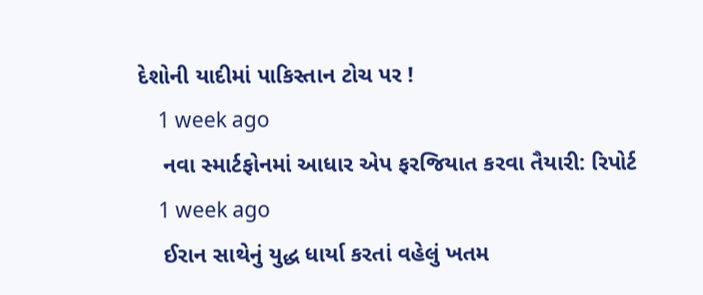દેશોની યાદીમાં પાકિસ્તાન ટોચ પર !
    1 week ago
    નવા સ્માર્ટફોનમાં આધાર એપ ફરજિયાત કરવા તૈયારી: રિપોર્ટ
    1 week ago
    ઈરાન સાથેનું યુદ્ધ ધાર્યા કરતાં વહેલું ખતમ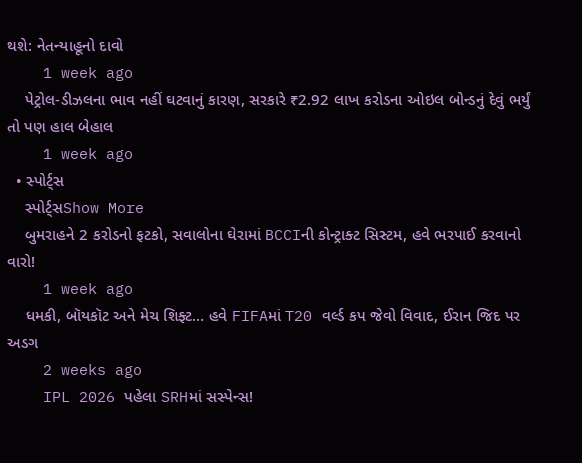થશે: નેતન્યાહૂનો દાવો
    1 week ago
    પેટ્રોલ-ડીઝલના ભાવ નહીં ઘટવાનું કારણ, સરકારે ₹2.92 લાખ કરોડના ઓઇલ બોન્ડનું દેવું ભર્યું તો પણ હાલ બેહાલ
    1 week ago
  • સ્પોર્ટ્સ
    સ્પોર્ટ્સShow More
    બુમરાહને 2 કરોડનો ફટકો, સવાલોના ઘેરામાં BCCIની કોન્ટ્રાક્ટ સિસ્ટમ, હવે ભરપાઈ કરવાનો વારો!
    1 week ago
    ધમકી, બૉયકૉટ અને મેચ શિફ્ટ… હવે FIFAમાં T20 વર્લ્ડ કપ જેવો વિવાદ, ઈરાન જિદ પર અડગ
    2 weeks ago
    IPL 2026 પહેલા SRHમાં સસ્પેન્સ!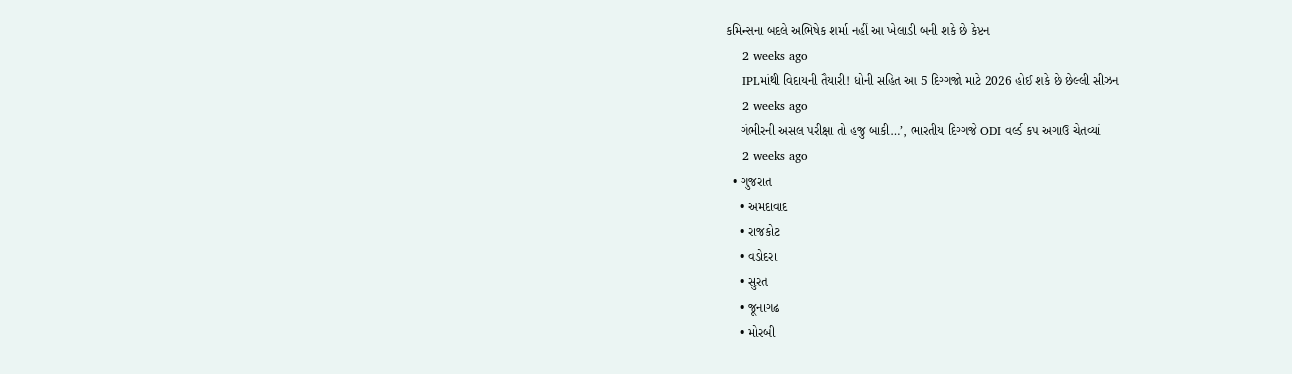કમિન્સના બદલે અભિષેક શર્મા નહીં આ ખેલાડી બની શકે છે કેપ્ટન
    2 weeks ago
    IPLમાંથી વિદાયની તૈયારી! ધોની સહિત આ 5 દિગ્ગજો માટે 2026 હોઈ શકે છે છેલ્લી સીઝન
    2 weeks ago
    ગંભીરની અસલ પરીક્ષા તો હજુ બાકી…’, ભારતીય દિગ્ગજે ODI વર્લ્ડ કપ અગાઉ ચેતવ્યાં
    2 weeks ago
  • ગુજરાત
    • અમદાવાદ
    • રાજકોટ
    • વડોદરા
    • સુરત
    • જૂનાગઢ
    • મોરબી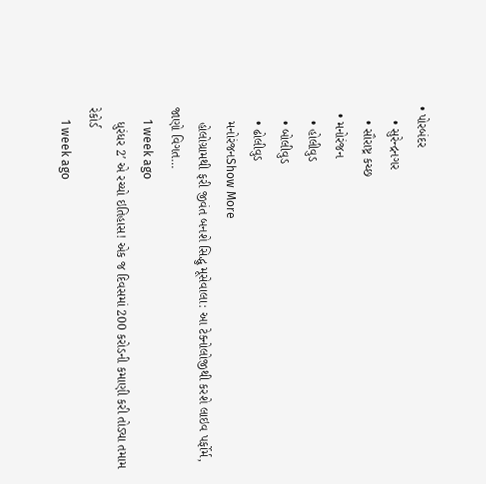• પોરબંદર
    • સુરેન્દ્રનગર
    • સૌરાષ્ટ્ર કચ્છ
  • મનોરંજન
    • હોલીવુડ
    • બોલીવુડ
    • ઢોલીવુડ
    મનોરંજનShow More
    હોલોગ્રામથી ફરી જીવંત બનશે સિદ્ધુ મૂસેવાલા: આ ટેક્નોલોજીથી કરશે લાઇવ પર્ફોર્મ, જાણો વિગત…
    1 week ago
    ધુરંધર 2′ એ રચ્યો ઇતિહાસ! એક જ દિવસમાં 200 કરોડની કમાણી કરી તોડ્યા તમામ રેકોર્ડ
    1 week ago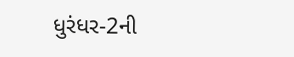ધુરંધર-2ની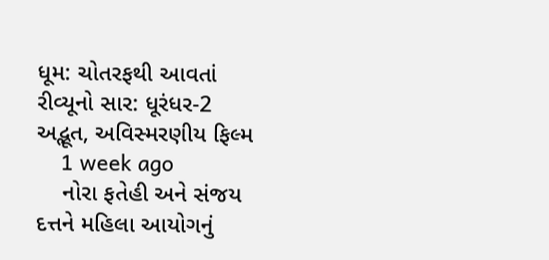ધૂમ: ચોતરફથી આવતાં રીવ્યૂનો સાર: ધૂરંધર-2 અદ્ભૂત, અવિસ્મરણીય ફિલ્મ
    1 week ago
    નોરા ફતેહી અને સંજય દત્તને મહિલા આયોગનું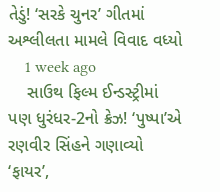તેડું! ‘સરકે ચુનર’ ગીતમાં અશ્લીલતા મામલે વિવાદ વધ્યો
    1 week ago
    સાઉથ ફિલ્મ ઈન્ડસ્ટ્રીમાં પણ ધુરંધર-2નો ક્રેઝ! ‘પુષ્પા’એ રણવીર સિંહને ગણાવ્યો ‘ફાયર’,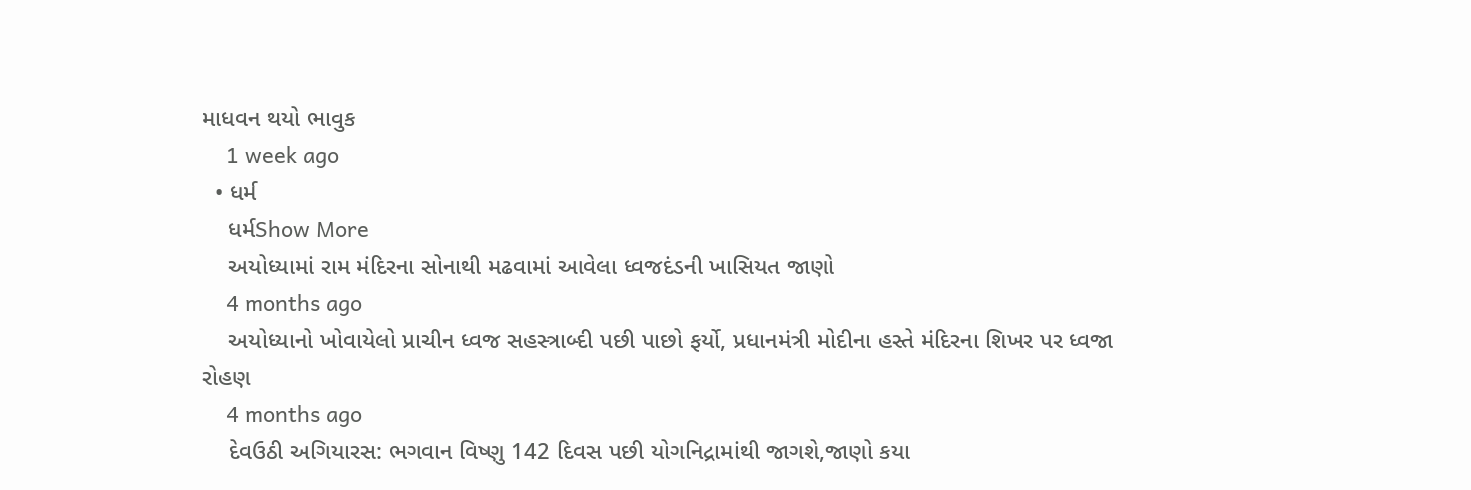માધવન થયો ભાવુક
    1 week ago
  • ધર્મ
    ધર્મShow More
    અયોધ્યામાં રામ મંદિરના સોનાથી મઢવામાં આવેલા ધ્વજદંડની ખાસિયત જાણો
    4 months ago
    અયોધ્યાનો ખોવાયેલો પ્રાચીન ધ્વજ સહસ્ત્રાબ્દી પછી પાછો ફર્યો, પ્રધાનમંત્રી મોદીના હસ્તે મંદિરના શિખર પર ધ્વજા રોહણ
    4 months ago
    દેવઉઠી અગિયારસ: ભગવાન વિષ્ણુ 142 દિવસ પછી યોગનિદ્રામાંથી જાગશે,જાણો કયા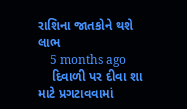રાશિના જાતકોને થશે લાભ
    5 months ago
    દિવાળી પર દીવા શા માટે પ્રગટાવવામાં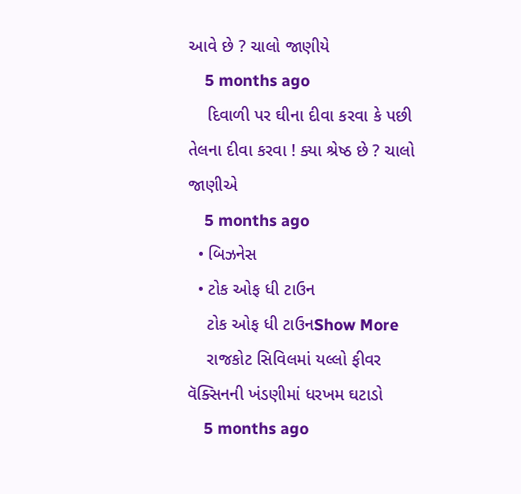આવે છે ? ચાલો જાણીયે
    5 months ago
    દિવાળી પર ઘીના દીવા કરવા કે પછી તેલના દીવા કરવા ! ક્યા શ્રેષ્ઠ છે ? ચાલો જાણીએ
    5 months ago
  • બિઝનેસ
  • ટોક ઓફ ધી ટાઉન
    ટોક ઓફ ધી ટાઉનShow More
    રાજકોટ સિવિલમાં યલ્લો ફીવર વૅક્સિનની ખંડણીમાં ધરખમ ઘટાડો
    5 months ago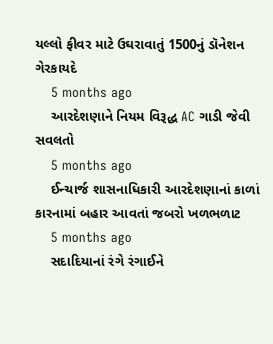યલ્લો ફીવર માટે ઉઘરાવાતું 1500નું ડૉનેશન ગેરકાયદે
    5 months ago
    આરદેશણાને નિયમ વિરૂદ્ધ AC ગાડી જેવી સવલતો
    5 months ago
    ઈન્ચાર્જ શાસનાધિકારી આરદેશણાનાં કાળાં કારનામાં બહાર આવતાં જબરો ખળભળાટ
    5 months ago
    સદાદિયાનાં રંગે રંગાઈને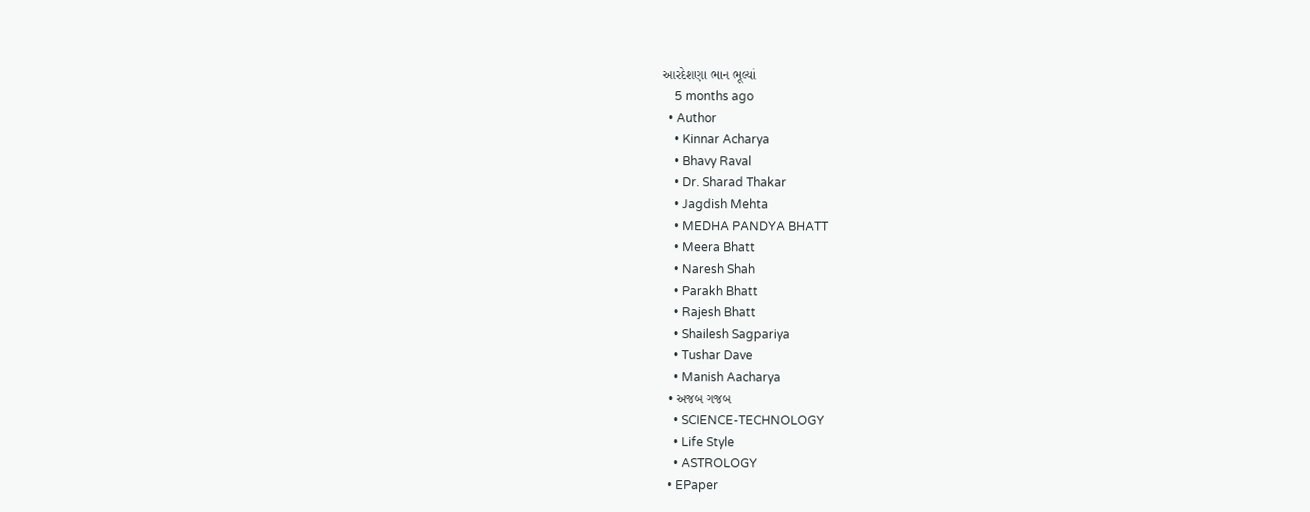આરદેશણા ભાન ભૂલ્યાં
    5 months ago
  • Author
    • Kinnar Acharya
    • Bhavy Raval
    • Dr. Sharad Thakar
    • Jagdish Mehta
    • MEDHA PANDYA BHATT
    • Meera Bhatt
    • Naresh Shah
    • Parakh Bhatt
    • Rajesh Bhatt
    • Shailesh Sagpariya
    • Tushar Dave
    • Manish Aacharya
  • અજબ ગજબ
    • SCIENCE-TECHNOLOGY
    • Life Style
    • ASTROLOGY
  • EPaper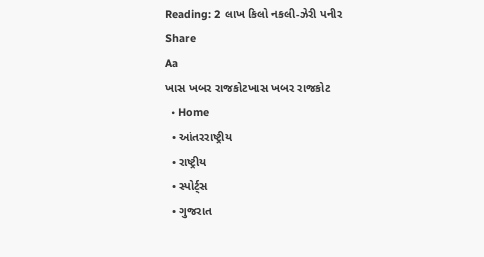Reading: 2 લાખ કિલો નકલી-ઝેરી પનીર
Share
Aa
ખાસ ખબર રાજકોટખાસ ખબર રાજકોટ
  • Home
  • આંતરરાષ્ટ્રીય
  • રાષ્ટ્રીય
  • સ્પોર્ટ્સ
  • ગુજરાત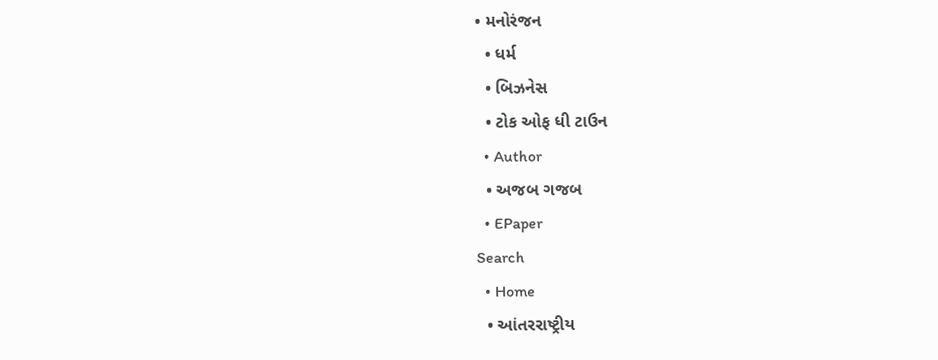• મનોરંજન
  • ધર્મ
  • બિઝનેસ
  • ટોક ઓફ ધી ટાઉન
  • Author
  • અજબ ગજબ
  • EPaper
Search
  • Home
  • આંતરરાષ્ટ્રીય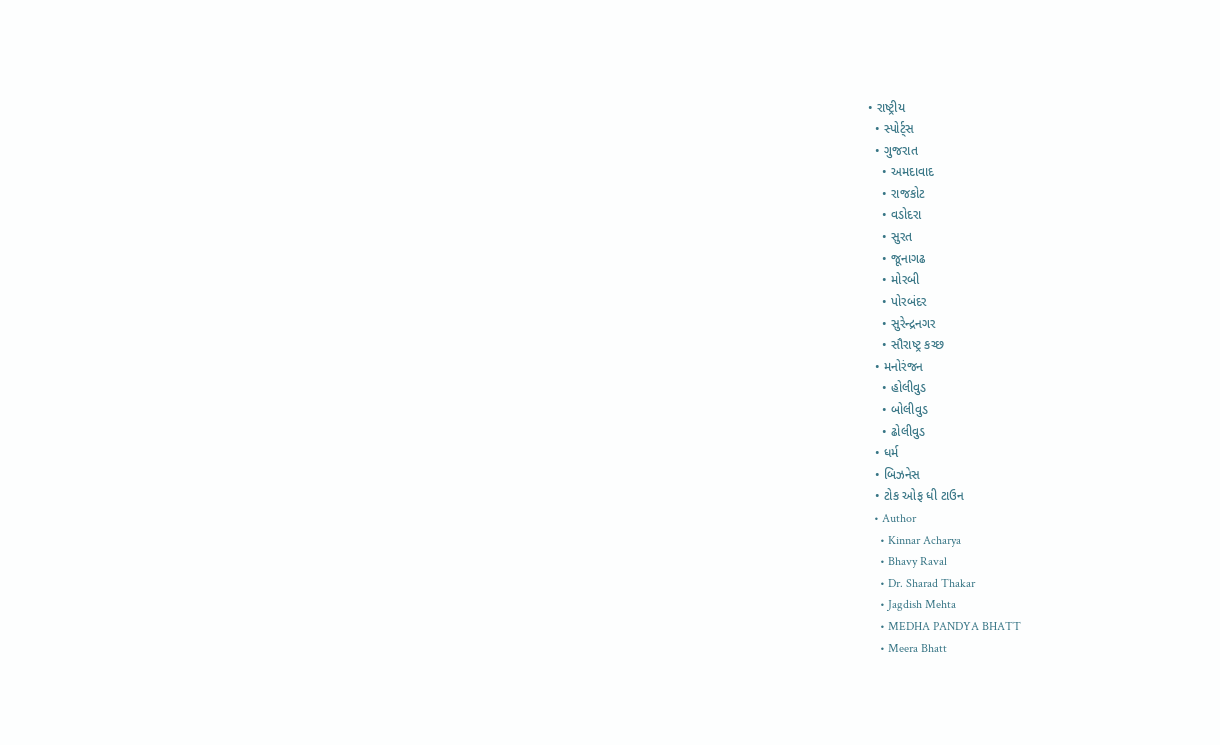• રાષ્ટ્રીય
  • સ્પોર્ટ્સ
  • ગુજરાત
    • અમદાવાદ
    • રાજકોટ
    • વડોદરા
    • સુરત
    • જૂનાગઢ
    • મોરબી
    • પોરબંદર
    • સુરેન્દ્રનગર
    • સૌરાષ્ટ્ર કચ્છ
  • મનોરંજન
    • હોલીવુડ
    • બોલીવુડ
    • ઢોલીવુડ
  • ધર્મ
  • બિઝનેસ
  • ટોક ઓફ ધી ટાઉન
  • Author
    • Kinnar Acharya
    • Bhavy Raval
    • Dr. Sharad Thakar
    • Jagdish Mehta
    • MEDHA PANDYA BHATT
    • Meera Bhatt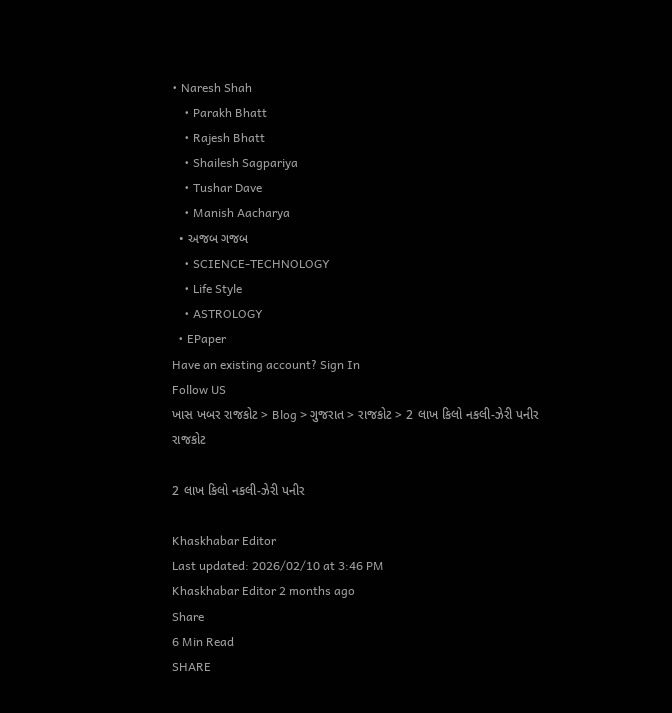• Naresh Shah
    • Parakh Bhatt
    • Rajesh Bhatt
    • Shailesh Sagpariya
    • Tushar Dave
    • Manish Aacharya
  • અજબ ગજબ
    • SCIENCE-TECHNOLOGY
    • Life Style
    • ASTROLOGY
  • EPaper
Have an existing account? Sign In
Follow US
ખાસ ખબર રાજકોટ > Blog > ગુજરાત > રાજકોટ > 2 લાખ કિલો નકલી-ઝેરી પનીર
રાજકોટ

2 લાખ કિલો નકલી-ઝેરી પનીર

Khaskhabar Editor
Last updated: 2026/02/10 at 3:46 PM
Khaskhabar Editor 2 months ago
Share
6 Min Read
SHARE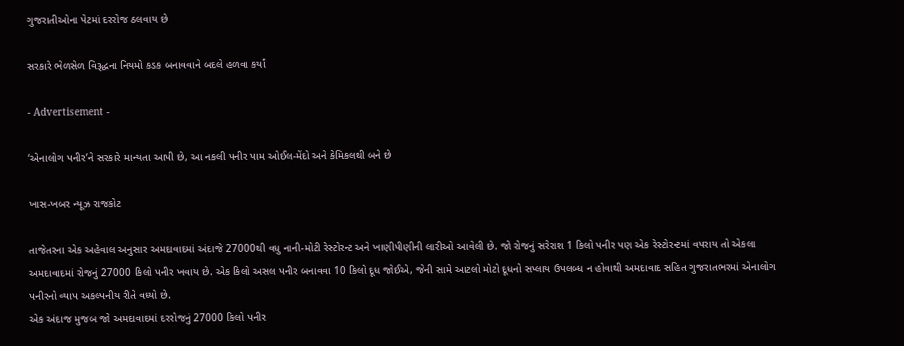ગુજરાતીઓના પેટમાં દરરોજ ઠલવાય છે

સરકારે ભેળસેળ વિરૂદ્ધના નિયમો કડક બનાવવાને બદલે હળવા કર્યાં

- Advertisement -

‘એનાલોગ પનીર’ને સરકારે માન્યતા આપી છે, આ નકલી પનીર પામ ઓઈલ-મેંદો અને કેમિકલથી બને છે

ખાસ-ખબર ન્યૂઝ રાજકોટ

તાજેતરના એક અહેવાલ અનુસાર અમદાવાદમાં અંદાજે 27000થી વધુ નાની-મોટી રેસ્ટોરન્ટ અને ખાણીપીણીની લારીઓ આવેલી છે. જો રોજનું સરેરાશ 1 કિલો પનીર પણ એક રેસ્ટોરન્ટમાં વપરાય તો એકલા અમદાવાદમાં રોજનું 27000 કિલો પનીર ખવાય છે. એક કિલો અસલ પનીર બનાવવા 10 કિલો દૂધ જોઈએ, જેની સામે આટલો મોટો દૂધનો સપ્લાય ઉપલબ્ધ ન હોવાથી અમદાવાદ સહિત ગુજરાતભરમાં એનાલોગ પનીરનો વ્યાપ અકલ્પનીય રીતે વધ્યો છે.
એક અંદાજ મુજબ જો અમદાવાદમાં દરરોજનું 27000 કિલો પનીર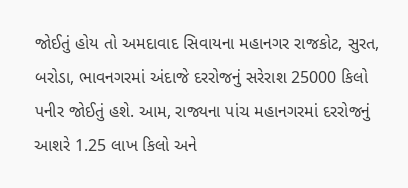જોઈતું હોય તો અમદાવાદ સિવાયના મહાનગર રાજકોટ, સુરત, બરોડા, ભાવનગરમાં અંદાજે દરરોજનું સરેરાશ 25000 કિલો પનીર જોઈતું હશે. આમ, રાજ્યના પાંચ મહાનગરમાં દરરોજનું આશરે 1.25 લાખ કિલો અને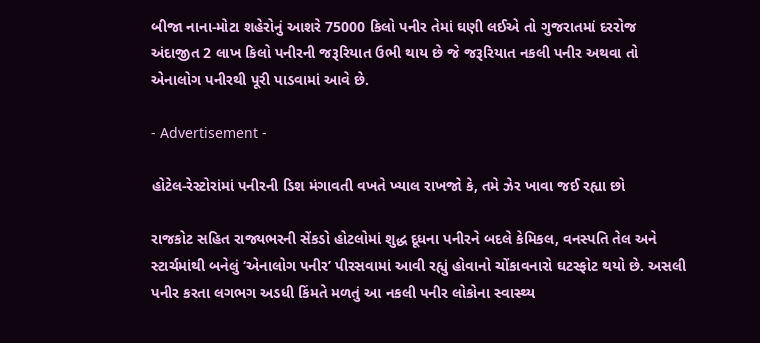બીજા નાના-મોટા શહેરોનું આશરે 75000 કિલો પનીર તેમાં ઘણી લઈએ તો ગુજરાતમાં દરરોજ અંદાજીત 2 લાખ કિલો પનીરની જરૂરિયાત ઉભી થાય છે જે જરૂરિયાત નકલી પનીર અથવા તો એનાલોગ પનીરથી પૂરી પાડવામાં આવે છે.

- Advertisement -

હોટેલ-રેસ્ટોરાંમાં પનીરની ડિશ મંગાવતી વખતે ખ્યાલ રાખજો કે, તમે ઝેર ખાવા જઈ રહ્યા છો

રાજકોટ સહિત રાજ્યભરની સેંકડો હોટલોમાં શુદ્ધ દૂધના પનીરને બદલે કેમિકલ, વનસ્પતિ તેલ અને સ્ટાર્ચમાંથી બનેલું ‘એનાલોગ પનીર’ પીરસવામાં આવી રહ્યું હોવાનો ચોંકાવનારો ઘટસ્ફોટ થયો છે. અસલી પનીર કરતા લગભગ અડધી કિંમતે મળતું આ નકલી પનીર લોકોના સ્વાસ્થ્ય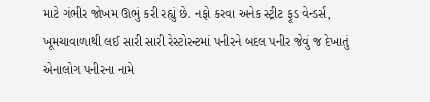માટે ગંભીર જોખમ ઊભું કરી રહ્યું છે. નફો કરવા અનેક સ્ટ્રીટ ફૂડ વેન્ડર્સ, ખૂમચાવાળાથી લઈ સારી સારી રેસ્ટોરન્ટમાં પનીરને બદલ પનીર જેવું જ દેખાતું એનાલોગ પનીરના નામે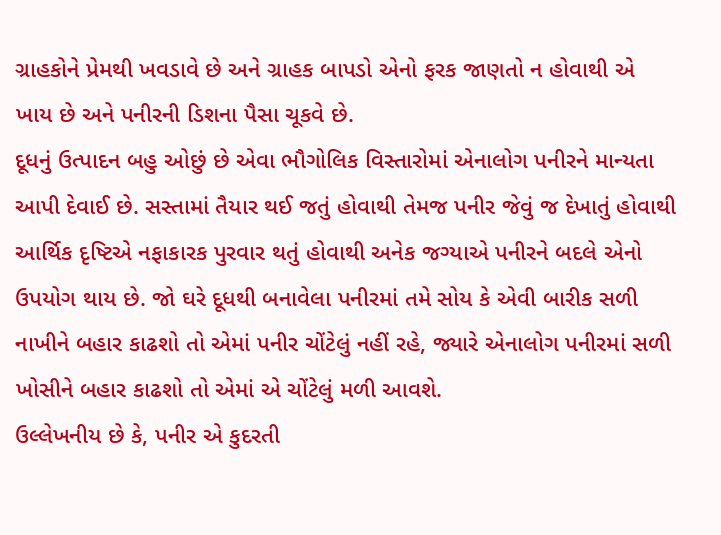ગ્રાહકોને પ્રેમથી ખવડાવે છે અને ગ્રાહક બાપડો એનો ફરક જાણતો ન હોવાથી એ ખાય છે અને પનીરની ડિશના પૈસા ચૂકવે છે.
દૂધનું ઉત્પાદન બહુ ઓછું છે એવા ભૌગોલિક વિસ્તારોમાં એનાલોગ પનીરને માન્યતા આપી દેવાઈ છે. સસ્તામાં તૈયાર થઈ જતું હોવાથી તેમજ પનીર જેવું જ દેખાતું હોવાથી આર્થિક દૃષ્ટિએ નફાકારક પુરવાર થતું હોવાથી અનેક જગ્યાએ પનીરને બદલે એનો ઉપયોગ થાય છે. જો ઘરે દૂધથી બનાવેલા પનીરમાં તમે સોય કે એવી બારીક સળી નાખીને બહાર કાઢશો તો એમાં પનીર ચોંટેલું નહીં રહે, જ્યારે એનાલોગ પનીરમાં સળી ખોસીને બહાર કાઢશો તો એમાં એ ચોંટેલું મળી આવશે.
ઉલ્લેખનીય છે કે, પનીર એ કુદરતી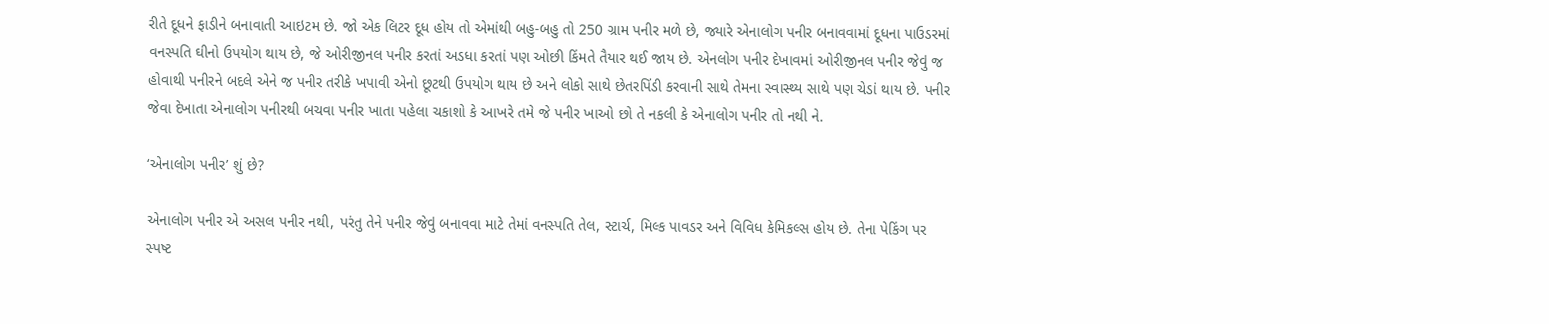રીતે દૂધને ફાડીને બનાવાતી આઇટમ છે. જો એક લિટર દૂધ હોય તો એમાંથી બહુ-બહુ તો 250 ગ્રામ પનીર મળે છે, જ્યારે એનાલોગ પનીર બનાવવામાં દૂધના પાઉડરમાં વનસ્પતિ ઘીનો ઉપયોગ થાય છે, જે ઓરીજીનલ પનીર કરતાં અડધા કરતાં પણ ઓછી કિંમતે તૈયાર થઈ જાય છે. એનલોગ પનીર દેખાવમાં ઓરીજીનલ પનીર જેવું જ હોવાથી પનીરને બદલે એને જ પનીર તરીકે ખપાવી એનો છૂટથી ઉપયોગ થાય છે અને લોકો સાથે છેતરપિંડી કરવાની સાથે તેમના સ્વાસ્થ્ય સાથે પણ ચેડાં થાય છે. પનીર જેવા દેખાતા એનાલોગ પનીરથી બચવા પનીર ખાતા પહેલા ચકાશો કે આખરે તમે જે પનીર ખાઓ છો તે નકલી કે એનાલોગ પનીર તો નથી ને.

‘એનાલોગ પનીર’ શું છે?

એનાલોગ પનીર એ અસલ પનીર નથી, પરંતુ તેને પનીર જેવું બનાવવા માટે તેમાં વનસ્પતિ તેલ, સ્ટાર્ચ, મિલ્ક પાવડર અને વિવિધ કેમિકલ્સ હોય છે. તેના પેકિંગ પર સ્પષ્ટ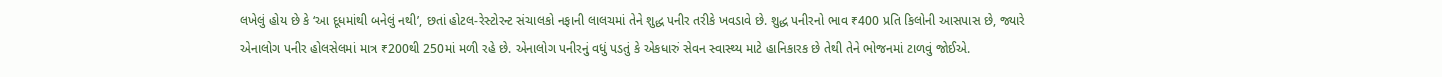લખેલું હોય છે કે ‘આ દૂધમાંથી બનેલું નથી’, છતાં હોટલ-રેસ્ટોરન્ટ સંચાલકો નફાની લાલચમાં તેને શુદ્ધ પનીર તરીકે ખવડાવે છે. શુદ્ધ પનીરનો ભાવ ₹400 પ્રતિ કિલોની આસપાસ છે, જ્યારે એનાલોગ પનીર હોલસેલમાં માત્ર ₹200થી 250માં મળી રહે છે. એનાલોગ પનીરનું વધું પડતું કે એકધારું સેવન સ્વાસ્થ્ય માટે હાનિકારક છે તેથી તેને ભોજનમાં ટાળવું જોઈએ.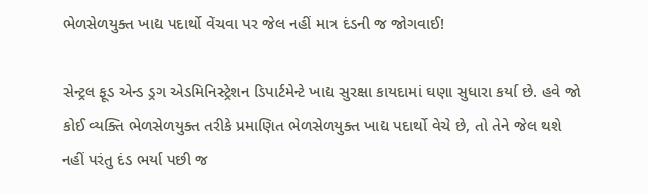ભેળસેળયુક્ત ખાદ્ય પદાર્થો વેંચવા પર જેલ નહીં માત્ર દંડની જ જોગવાઈ!

સેન્ટ્રલ ફૂડ એન્ડ ડ્રગ એડમિનિસ્ટ્રેશન ડિપાર્ટમેન્ટે ખાદ્ય સુરક્ષા કાયદામાં ઘણા સુધારા કર્યા છે. હવે જો કોઈ વ્યક્તિ ભેળસેળયુક્ત તરીકે પ્રમાણિત ભેળસેળયુક્ત ખાદ્ય પદાર્થો વેચે છે, તો તેને જેલ થશે નહીં પરંતુ દંડ ભર્યા પછી જ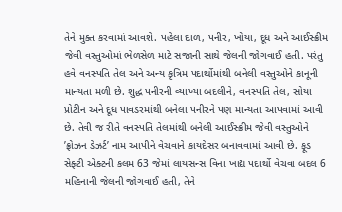તેને મુક્ત કરવામાં આવશે. પહેલા દાળ, પનીર, ખોયા, દૂધ અને આઈસ્ક્રીમ જેવી વસ્તુઓમાં ભેળસેળ માટે સજાની સાથે જેલની જોગવાઈ હતી. પરંતુ હવે વનસ્પતિ તેલ અને અન્ય કૃત્રિમ પદાર્થોમાંથી બનેલી વસ્તુઓને કાનૂની માન્યતા મળી છે. શુદ્ધ પનીરની વ્યાખ્યા બદલીને, વનસ્પતિ તેલ, સોયા પ્રોટીન અને દૂધ પાવડરમાંથી બનેલા પનીરને પણ માન્યતા આપવામાં આવી છે. તેવી જ રીતે વનસ્પતિ તેલમાંથી બનેલી આઈસ્ક્રીમ જેવી વસ્તુઓને ’ફ્રોઝન ડેઝર્ટ’ નામ આપીને વેચવાને કાયદેસર બનાવવામાં આવી છે. ફૂડ સેફ્ટી એક્ટની કલમ 63 જેમાં લાયસન્સ વિના ખાદ્ય પદાર્થો વેચવા બદલ 6 મહિનાની જેલની જોગવાઈ હતી, તેને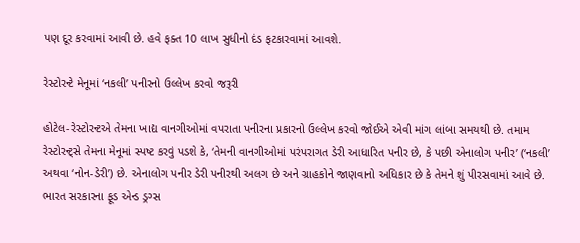પણ દૂર કરવામાં આવી છે. હવે ફક્ત 10 લાખ સુધીનો દંડ ફટકારવામાં આવશે.

રેસ્ટોરન્ટે મેનૂમાં ‘નકલી’ પનીરનો ઉલ્લેખ કરવો જરૂરી

હોટેલ-રેસ્ટોરન્ટએ તેમના ખાદ્ય વાનગીઓમાં વપરાતા પનીરના પ્રકારનો ઉલ્લેખ કરવો જોઈએ એવી માંગ લાંબા સમયથી છે. તમામ રેસ્ટોરન્ટ્સે તેમના મેનૂમાં સ્પષ્ટ કરવું પડશે કે, ‘તેમની વાનગીઓમાં પરંપરાગત ડેરી આધારિત પનીર છે, કે પછી એનાલોગ પનીર’ (‘નકલી’ અથવા ‘નોન-ડેરી’) છે. એનાલોગ પનીર ડેરી પનીરથી અલગ છે અને ગ્રાહકોને જાણવાનો અધિકાર છે કે તેમને શું પીરસવામાં આવે છે. ભારત સરકારના ફૂડ એન્ડ ડ્રગ્સ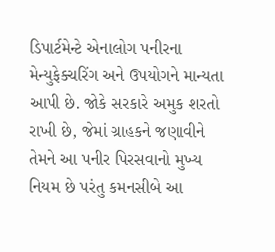ડિપાર્ટમેન્ટે એનાલોગ પનીરના મેન્યુફેક્ચરિંગ અને ઉપયોગને માન્યતા આપી છે. જોકે સરકારે અમુક શરતો રાખી છે, જેમાં ગ્રાહકને જણાવીને તેમને આ પનીર પિરસવાનો મુખ્ય નિયમ છે પરંતુ કમનસીબે આ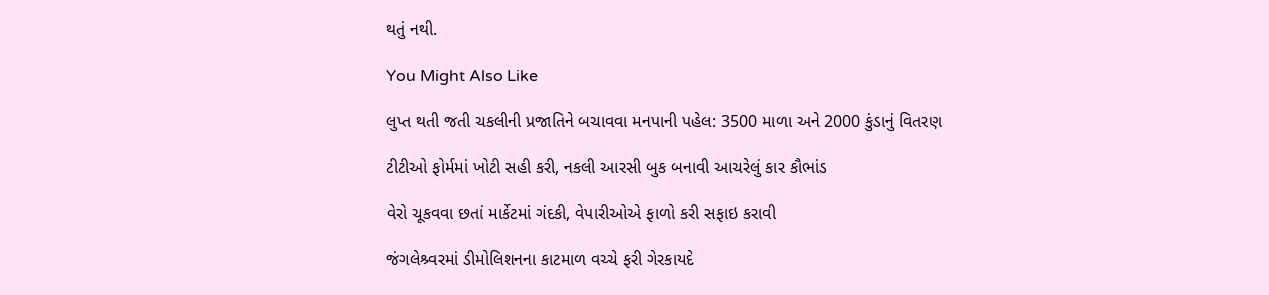થતું નથી.

You Might Also Like

લુપ્ત થતી જતી ચકલીની પ્રજાતિને બચાવવા મનપાની પહેલ: 3500 માળા અને 2000 કુંડાનું વિતરણ

ટીટીઓ ફોર્મમાં ખોટી સહી કરી, નકલી આરસી બુક બનાવી આચરેલું કાર કૌભાંડ

વેરો ચૂકવવા છતાં માર્કેટમાં ગંદકી, વેપારીઓએ ફાળો કરી સફાઇ કરાવી

જંગલેશ્ર્વરમાં ડીમોલિશનના કાટમાળ વચ્ચે ફરી ગેરકાયદે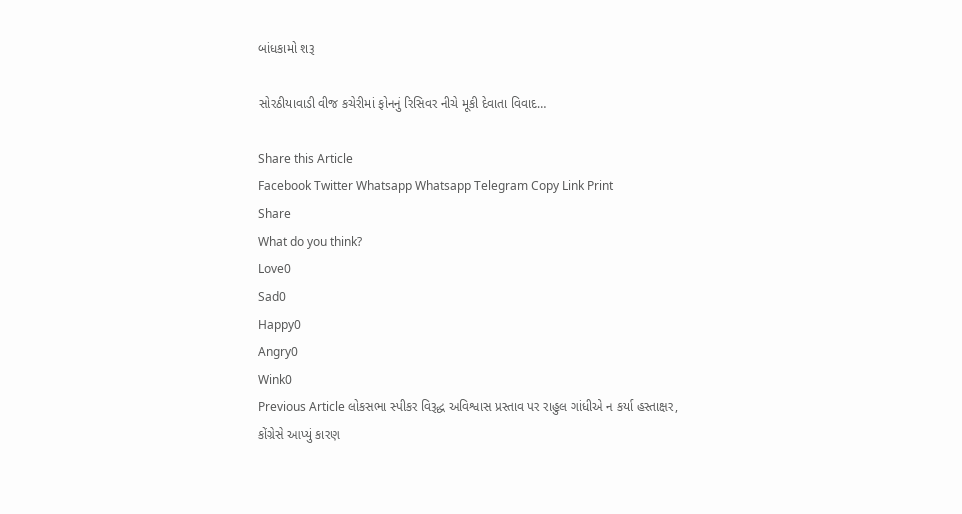બાંધકામો શરૂ

સોરઠીયાવાડી વીજ કચેરીમાં ફોનનું રિસિવર નીચે મૂકી દેવાતા વિવાદ…

Share this Article
Facebook Twitter Whatsapp Whatsapp Telegram Copy Link Print
Share
What do you think?
Love0
Sad0
Happy0
Angry0
Wink0
Previous Article લોકસભા સ્પીકર વિરૂદ્ધ અવિશ્વાસ પ્રસ્તાવ પર રાહુલ ગાંધીએ ન કર્યા હસ્તાક્ષર, કોંગ્રેસે આપ્યું કારણ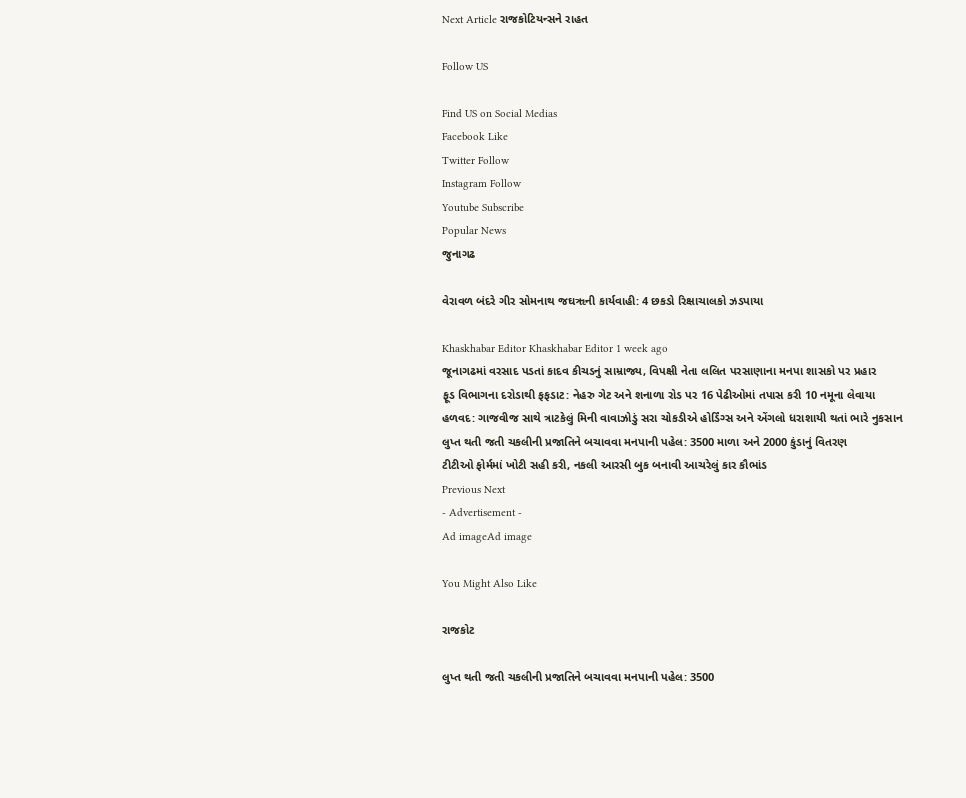Next Article રાજકોટિયન્સને રાહત

Follow US

Find US on Social Medias
Facebook Like
Twitter Follow
Instagram Follow
Youtube Subscribe
Popular News
જુનાગઢ

વેરાવળ બંદરે ગીર સોમનાથ જઘૠની કાર્યવાહી: 4 છકડો રિક્ષાચાલકો ઝડપાયા

Khaskhabar Editor Khaskhabar Editor 1 week ago
જૂનાગઢમાં વરસાદ પડતાં કાદવ કીચડનું સામ્રાજ્ય, વિપક્ષી નેતા લલિત પરસાણાના મનપા શાસકો પર પ્રહાર
ફૂડ વિભાગના દરોડાથી ફફડાટ: નેહરુ ગેટ અને શનાળા રોડ પર 16 પેઢીઓમાં તપાસ કરી 10 નમૂના લેવાયા
હળવદ: ગાજવીજ સાથે ત્રાટકેલું મિની વાવાઝોડું સરા ચોકડીએ હોર્ડિંગ્સ અને એંગલો ધરાશાયી થતાં ભારે નુકસાન
લુપ્ત થતી જતી ચકલીની પ્રજાતિને બચાવવા મનપાની પહેલ: 3500 માળા અને 2000 કુંડાનું વિતરણ
ટીટીઓ ફોર્મમાં ખોટી સહી કરી, નકલી આરસી બુક બનાવી આચરેલું કાર કૌભાંડ
Previous Next
- Advertisement -
Ad imageAd image

You Might Also Like

રાજકોટ

લુપ્ત થતી જતી ચકલીની પ્રજાતિને બચાવવા મનપાની પહેલ: 3500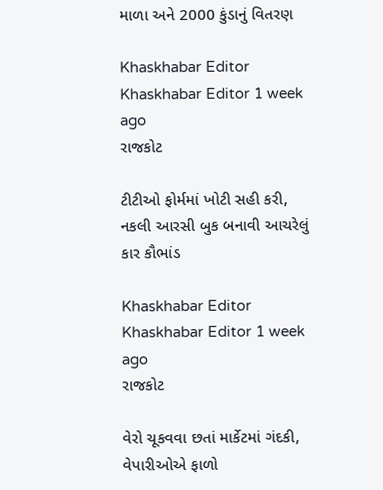માળા અને 2000 કુંડાનું વિતરણ

Khaskhabar Editor Khaskhabar Editor 1 week ago
રાજકોટ

ટીટીઓ ફોર્મમાં ખોટી સહી કરી, નકલી આરસી બુક બનાવી આચરેલું કાર કૌભાંડ

Khaskhabar Editor Khaskhabar Editor 1 week ago
રાજકોટ

વેરો ચૂકવવા છતાં માર્કેટમાં ગંદકી, વેપારીઓએ ફાળો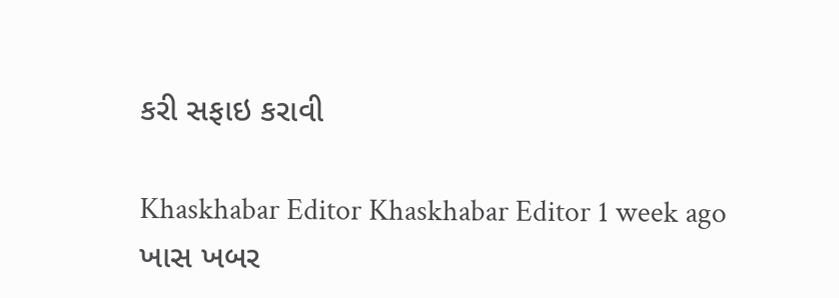કરી સફાઇ કરાવી

Khaskhabar Editor Khaskhabar Editor 1 week ago
ખાસ ખબર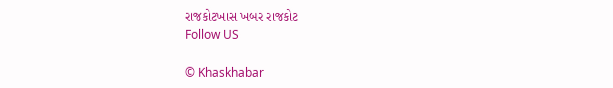રાજકોટખાસ ખબર રાજકોટ
Follow US

© Khaskhabar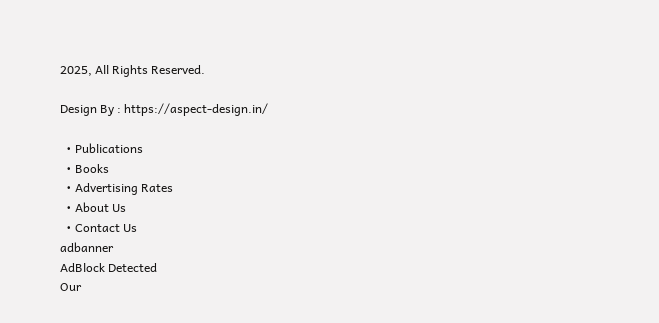2025, All Rights Reserved.

Design By : https://aspect-design.in/

  • Publications
  • Books
  • Advertising Rates
  • About Us
  • Contact Us
adbanner
AdBlock Detected
Our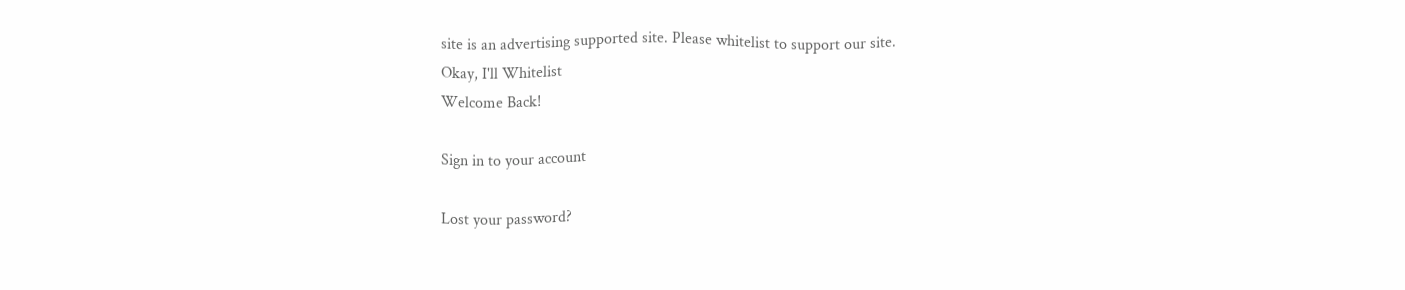site is an advertising supported site. Please whitelist to support our site.
Okay, I'll Whitelist
Welcome Back!

Sign in to your account

Lost your password?